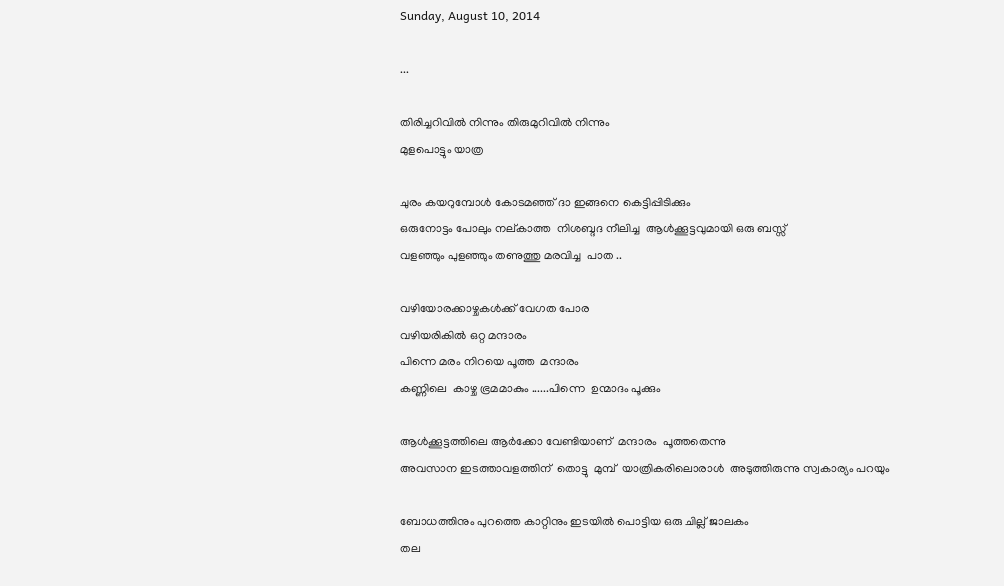Sunday, August 10, 2014

...

തിരിച്ചറിവിൽ നിന്നും തിരുമുറിവിൽ നിന്നും
മുളപൊട്ടും യാത്ര

ചുരം കയറുമ്പോൾ കോടമഞ്ഞ്‌ ദാ ഇങ്ങനെ കെട്ടിപ്പിടിക്കും
ഒരുനോട്ടം പോലും നല്കാത്ത  നിശബ്ദദ നീലിച്ച  ആൾക്കൂട്ടവുമായി ഒരു ബസ്സ്‌
വളഞ്ഞും പുളഞ്ഞും തണുത്തു മരവിച്ച  പാത ..

വഴിയോരക്കാഴ്ചകൾക്ക് വേഗത പോര
വഴിയരികിൽ ഒറ്റ മന്ദാരം
പിന്നെ മരം നിറയെ പൂത്ത  മന്ദാരം
കണ്ണിലെ  കാഴ്ച ഭ്രമമാകും ......പിന്നെ  ഉന്മാദം പൂക്കും

ആൾക്കൂട്ടത്തിലെ ആർക്കോ വേണ്ടിയാണ്  മന്ദാരം  പൂത്തതെന്നു
അവസാന ഇടത്താവളത്തിന്  തൊട്ടു  മുമ്പ്  യാത്രികരിലൊരാൾ  അടുത്തിരുന്നു സ്വകാര്യം പറയും

ബോധത്തിനും പുറത്തെ കാറ്റിനും ഇടയിൽ പൊട്ടിയ ഒരു ചില്ല് ജാലകം
തല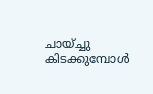ചായ്ച്ചു കിടക്കുമ്പോൾ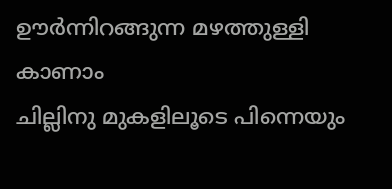ഊർന്നിറങ്ങുന്ന മഴത്തുള്ളി കാണാം
ചില്ലിനു മുകളിലൂടെ പിന്നെയും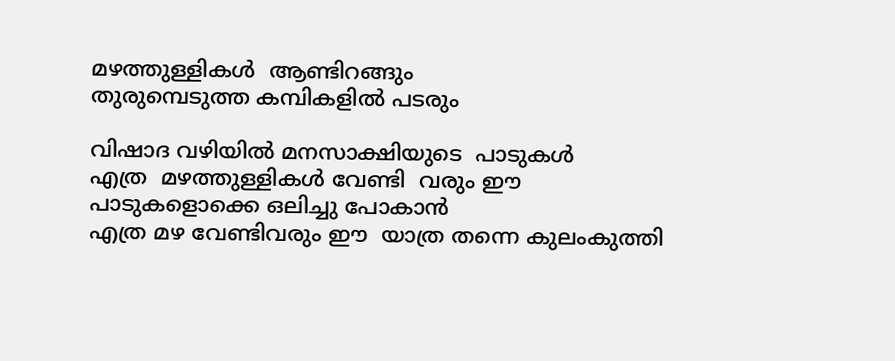മഴത്തുള്ളികൾ  ആണ്ടിറങ്ങും
തുരുമ്പെടുത്ത കമ്പികളിൽ പടരും

വിഷാദ വഴിയിൽ മനസാക്ഷിയുടെ  പാടുകൾ
എത്ര  മഴത്തുള്ളികൾ വേണ്ടി  വരും ഈ  പാടുകളൊക്കെ ഒലിച്ചു പോകാൻ
എത്ര മഴ വേണ്ടിവരും ഈ  യാത്ര തന്നെ കുലംകുത്തി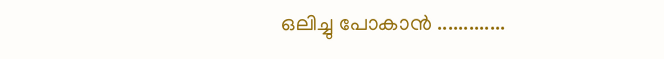ഒലിച്ചു പോകാൻ .............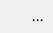...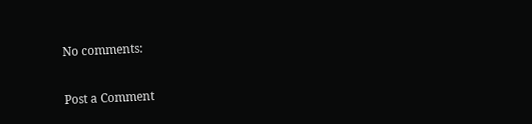No comments:

Post a Comment